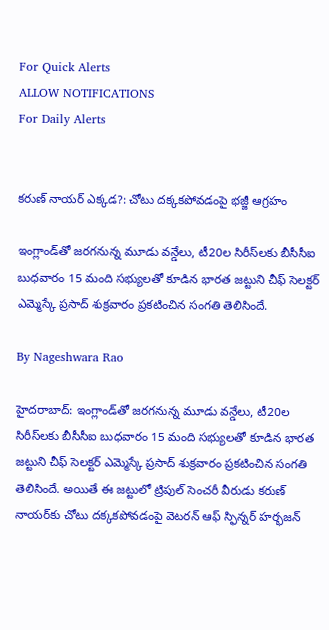For Quick Alerts
ALLOW NOTIFICATIONS
For Daily Alerts


కరుణ్ నాయర్ ఎక్కడ?: చోటు దక్కకపోవడంపై భజ్జీ ఆగ్రహం

ఇంగ్లాండ్‌తో జరగనున్న మూడు వన్డేలు, టీ20ల సిరీస్‌‌లకు బీసీసీఐ బుధవారం 15 మంది సభ్యులతో కూడిన భారత జట్టుని చీఫ్ సెలక్టర్ ఎమ్మెస్కే ప్రసాద్ శుక్రవారం ప్రకటించిన సంగతి తెలిసిందే.

By Nageshwara Rao

హైదరాబాద్: ఇంగ్లాండ్‌తో జరగనున్న మూడు వన్డేలు, టీ20ల సిరీస్‌‌లకు బీసీసీఐ బుధవారం 15 మంది సభ్యులతో కూడిన భారత జట్టుని చీఫ్ సెలక్టర్ ఎమ్మెస్కే ప్రసాద్ శుక్రవారం ప్రకటించిన సంగతి తెలిసిందే. అయితే ఈ జట్టులో ట్రిపుల్ సెంచరీ వీరుడు కరుణ్ నాయర్‌‌కు చోటు దక్కకపోవడంపై వెటరన్ ఆఫ్ స్ఫిన్నర్ హర్భజన్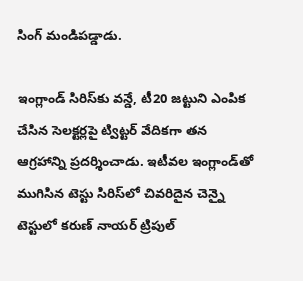సింగ్ మండిపడ్డాడు.

ఇంగ్లాండ్ సిరిస్‌కు వన్డే, టీ20 జట్టుని ఎంపిక చేసిన సెలక్టర్లపై ట్విట్టర్ వేదికగా తన ఆగ్రహాన్ని ప్రదర్శించాడు. ఇటీవల ఇంగ్లాండ్‌తో ముగిసిన టెస్టు సిరిస్‌లో చివరిదైన చెన్నై టెస్టులో కరుణ్ నాయర్ ట్రిపుల్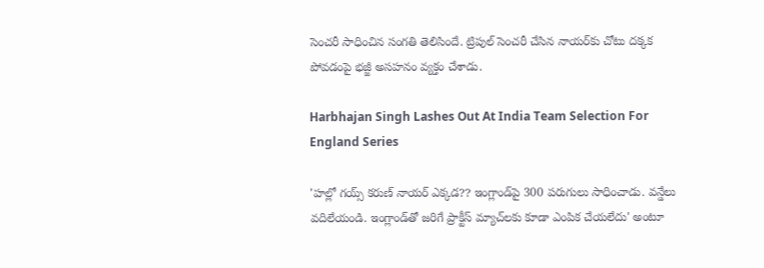సెంచరీ సాధించిన సంగతి తెలిసిందే. ట్రిపుల్ సెంచరీ చేసిన నాయర్‌కు చోటు దక్కక పోవడంపై భజ్జీ అసహనం వ్యక్తం చేశాడు.

Harbhajan Singh Lashes Out At India Team Selection For England Series

'హల్లో గయ్స్ కరుణ్ నాయర్ ఎక్కడ?? ఇంగ్లాండ్‌పై 300 పరుగులు సాధించాడు. వన్డేలు వదిలేయండి. ఇంగ్లాండ్‌తో జరిగే ప్రాక్టీస్ మ్యాచ్‌లకు కూడా ఎంపిక చేయలేదు' అంటూ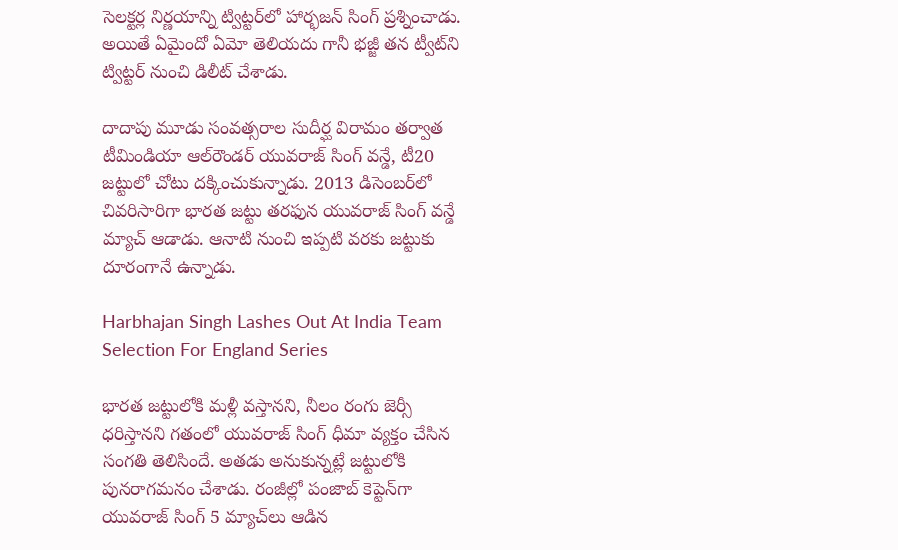సెలక్టర్ల నిర్ణయాన్ని ట్విట్టర్‌లో హార్భజన్ సింగ్ ప్రశ్నించాడు. అయితే ఏమైందో ఏమో తెలియదు గానీ భజ్జీ తన ట్వీట్‌ని ట్విట్టర్ నుంచి డిలీట్ చేశాడు.

దాదాపు మూడు సంవత్సరాల సుదీర్ఘ విరామం తర్వాత టీమిండియా ఆల్‌రౌండర్ యువరాజ్ సింగ్ వన్డే, టీ20 జట్టులో చోటు దక్కించుకున్నాడు. 2013 డిసెంబర్‌లో చివరిసారిగా భారత జట్టు తరఫున యువరాజ్ సింగ్ వన్డే మ్యాచ్ ఆడాడు. ఆనాటి నుంచి ఇప్పటి వరకు జట్టుకు దూరంగానే ఉన్నాడు.

Harbhajan Singh Lashes Out At India Team Selection For England Series

భారత జట్టులోకి మళ్లీ వస్తానని, నీలం రంగు జెర్సీ ధరిస్తానని గతంలో యువరాజ్ సింగ్ ధీమా వ్యక్తం చేసిన సంగతి తెలిసిందే. అతడు అనుకున్నట్లే జట్టులోకి పునరాగమనం చేశాడు. రంజీల్లో పంజాబ్‌ కెప్టెన్‌‌గా యువరాజ్ సింగ్ 5 మ్యాచ్‌‌లు ఆడిన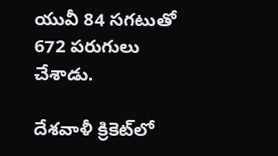యువీ 84 సగటుతో 672 పరుగులు చేశాడు.

దేశవాళీ క్రికెట్‌లో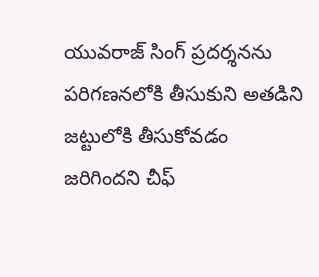యువరాజ్ సింగ్ ప్రదర్శనను పరిగణనలోకి తీసుకుని అతడిని జట్టులోకి తీసుకోవడం జరిగిందని చీఫ్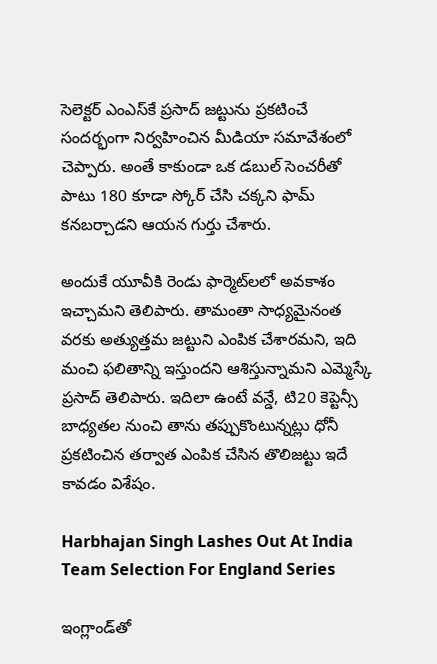సెలెక్టర్ ఎంఎస్‌కే ప్రసాద్ జట్టును ప్రకటించే సందర్భంగా నిర్వహించిన మీడియా సమావేశంలో చెప్పారు. అంతే కాకుండా ఒక డబుల్ సెంచరీతో పాటు 180 కూడా స్కోర్ చేసి చక్కని ఫామ్ కనబర్చాడని ఆయన గుర్తు చేశారు.

అందుకే యూవీకి రెండు ఫార్మెట్‌లలో అవకాశం ఇచ్చామని తెలిపారు. తామంతా సాధ్యమైనంత వరకు అత్యుత్తమ జట్టుని ఎంపిక చేశారమని, ఇది మంచి ఫలితాన్ని ఇస్తుందని ఆశిస్తున్నామని ఎమ్మెస్కే ప్రసాద్ తెలిపారు. ఇదిలా ఉంటే వన్డే, టి20 కెప్టెన్సీ బాధ్యతల నుంచి తాను తప్పుకొంటున్నట్లు ధోనీ ప్రకటించిన తర్వాత ఎంపిక చేసిన తొలిజట్టు ఇదే కావడం విశేషం.

Harbhajan Singh Lashes Out At India Team Selection For England Series

ఇంగ్లాండ్‌తో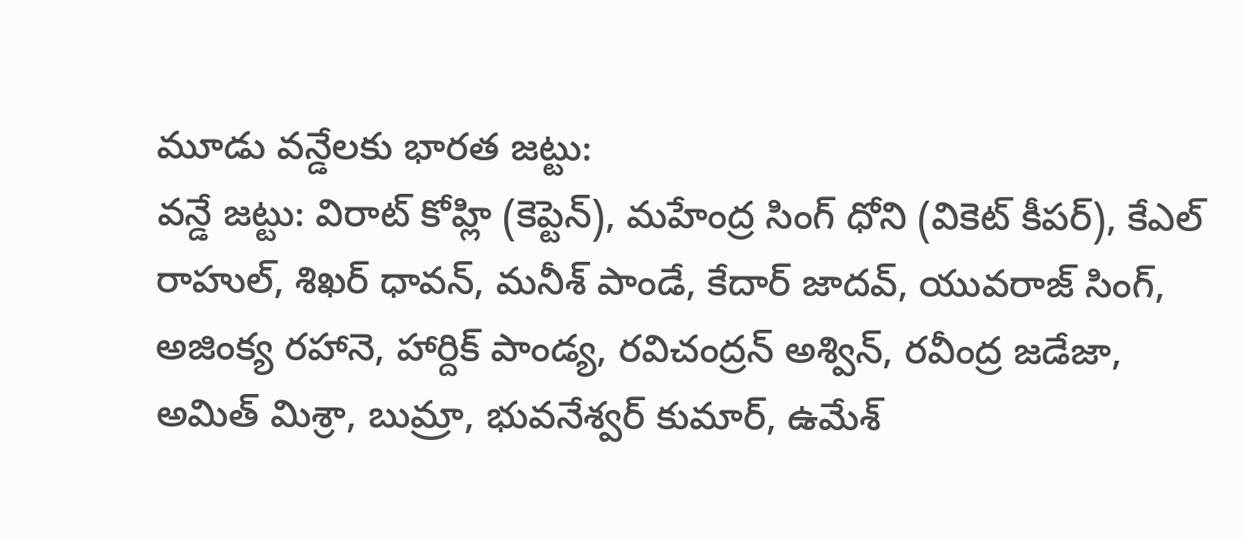మూడు వన్డేలకు భారత జట్టు:
వన్డే జట్టు: విరాట్‌ కోహ్లి (కెప్టెన్‌), మహేంద్ర సింగ్ ధోని (వికెట్‌ కీపర్‌), కేఎల్‌ రాహుల్‌, శిఖర్‌ ధావన్‌, మనీశ్‌ పాండే, కేదార్‌ జాదవ్‌, యువరాజ్‌ సింగ్‌, అజింక్య రహానె, హార్దిక్‌ పాండ్య, రవిచంద్రన్‌ అశ్విన్‌, రవీంద్ర జడేజా, అమిత్‌ మిశ్రా, బుమ్రా, భువనేశ్వర్‌ కుమార్‌, ఉమేశ్‌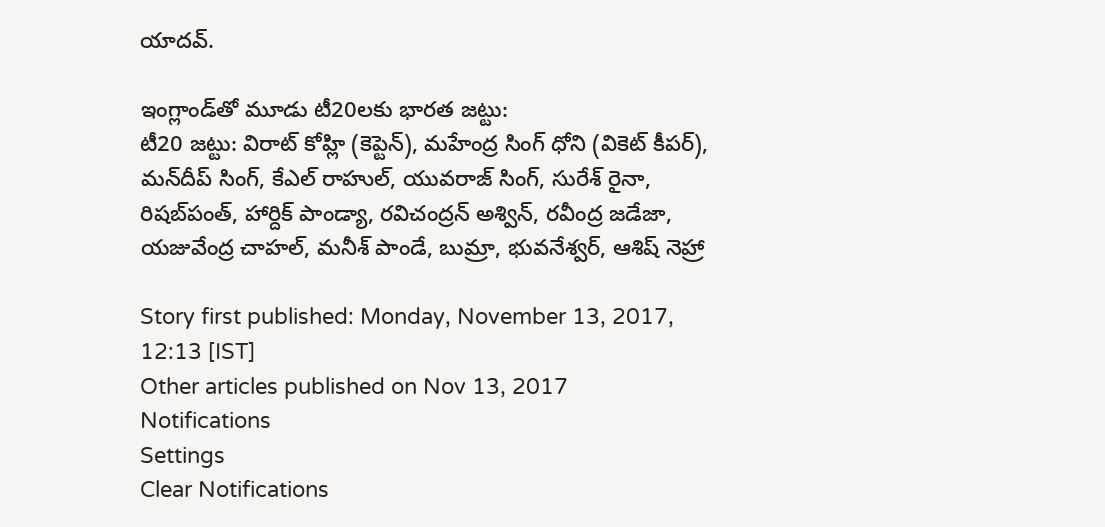యాదవ్‌.

ఇంగ్లాండ్‌తో మూడు టీ20లకు భారత జట్టు:
టీ20 జట్టు: విరాట్‌ కోహ్లి (కెప్టెన్), మహేంద్ర సింగ్ ధోని (వికెట్ కీపర్), మన్‌దీప్‌ సింగ్, కేఎల్‌ రాహుల్‌, యువరాజ్‌ సింగ్‌, సురేశ్‌ రైనా, రిషబ్‌పంత్‌, హార్దిక్‌ పాండ్యా, రవిచంద్రన్ అశ్విన్‌, రవీంద్ర జడేజా, యజువేంద్ర చాహల్‌, మనీశ్‌ పాండే, బుమ్రా, భువనేశ్వర్‌, ఆశిష్‌ నెహ్రా

Story first published: Monday, November 13, 2017, 12:13 [IST]
Other articles published on Nov 13, 2017
Notifications
Settings
Clear Notifications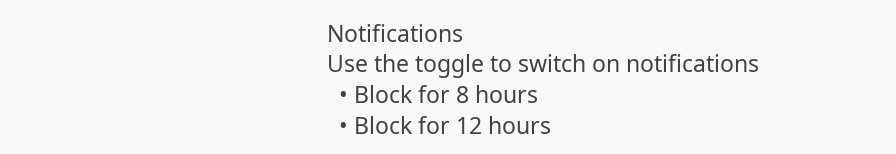Notifications
Use the toggle to switch on notifications
  • Block for 8 hours
  • Block for 12 hours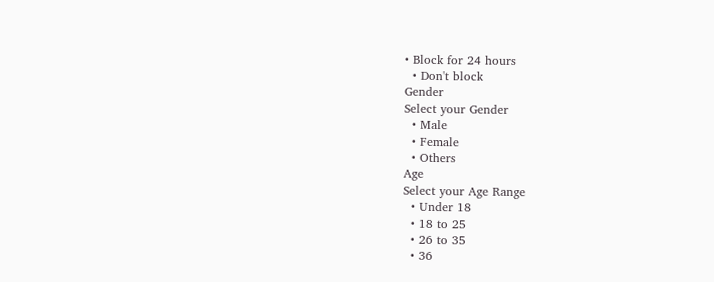• Block for 24 hours
  • Don't block
Gender
Select your Gender
  • Male
  • Female
  • Others
Age
Select your Age Range
  • Under 18
  • 18 to 25
  • 26 to 35
  • 36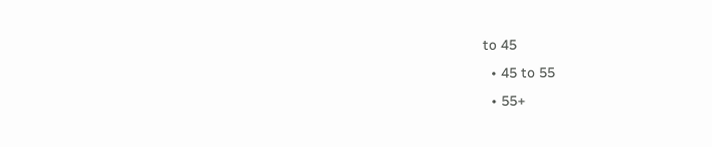to 45
  • 45 to 55
  • 55+